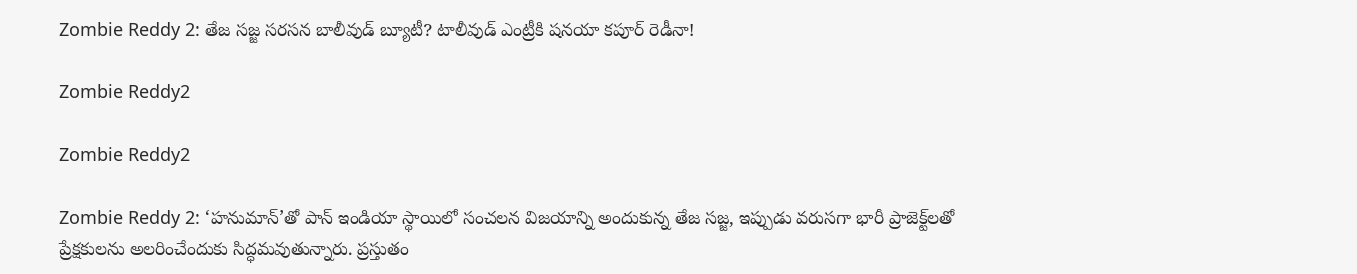Zombie Reddy 2: తేజ సజ్జ సరసన బాలీవుడ్ బ్యూటీ? టాలీవుడ్ ఎంట్రీకి షనయా కపూర్ రెడీనా!

Zombie Reddy2

Zombie Reddy2

Zombie Reddy 2: ‘హనుమాన్’తో పాన్ ఇండియా స్థాయిలో సంచలన విజయాన్ని అందుకున్న తేజ సజ్జ, ఇప్పుడు వరుసగా భారీ ప్రాజెక్ట్‌లతో ప్రేక్షకులను అలరించేందుకు సిద్ధమవుతున్నారు. ప్రస్తుతం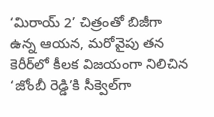‘మిరాయ్ 2’ చిత్రంతో బిజీగా ఉన్న ఆయన, మరోవైపు తన కెరీర్‌లో కీలక విజయంగా నిలిచిన ‘జోంబీ రెడ్డి’కి సీక్వెల్‌గా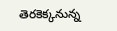తెరకెక్కనున్న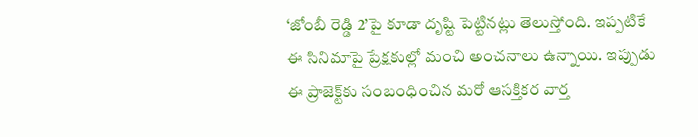‘జోంబీ రెడ్డి 2’పై కూడా దృష్టి పెట్టినట్లు తెలుస్తోంది. ఇప్పటికే ఈ సినిమాపై ప్రేక్షకుల్లో మంచి అంచనాలు ఉన్నాయి. ఇప్పుడు ఈ ప్రాజెక్ట్‌కు సంబంధించిన మరో ఆసక్తికర వార్త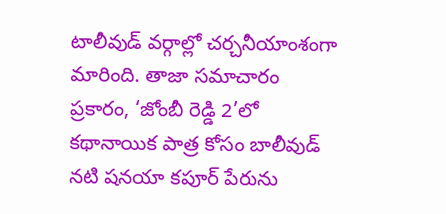టాలీవుడ్ వర్గాల్లో చర్చనీయాంశంగా మారింది. తాజా సమాచారం ప్రకారం, ‘జోంబీ రెడ్డి 2’లో కథానాయిక పాత్ర కోసం బాలీవుడ్ నటి షనయా కపూర్ పేరును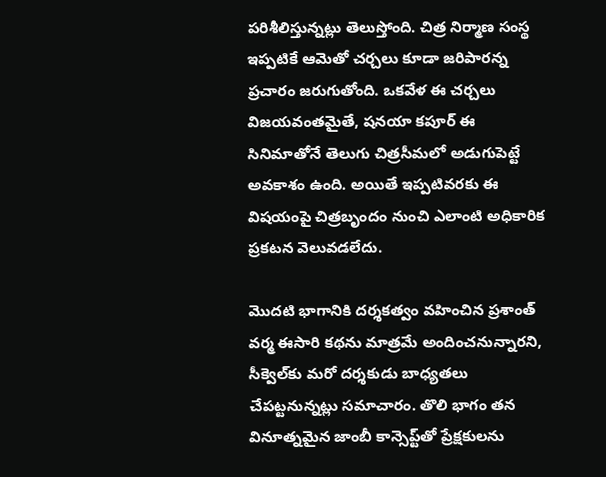పరిశీలిస్తున్నట్లు తెలుస్తోంది. చిత్ర నిర్మాణ సంస్థ ఇప్పటికే ఆమెతో చర్చలు కూడా జరిపారన్న ప్రచారం జరుగుతోంది. ఒకవేళ ఈ చర్చలు విజయవంతమైతే, షనయా కపూర్ ఈ సినిమాతోనే తెలుగు చిత్రసీమలో అడుగుపెట్టే అవకాశం ఉంది. అయితే ఇప్పటివరకు ఈ విషయంపై చిత్రబృందం నుంచి ఎలాంటి అధికారిక ప్రకటన వెలువడలేదు.

మొదటి భాగానికి దర్శకత్వం వహించిన ప్రశాంత్ వర్మ ఈసారి కథను మాత్రమే అందించనున్నారని, సీక్వెల్‌కు మరో దర్శకుడు బాధ్యతలు చేపట్టనున్నట్లు సమాచారం. తొలి భాగం తన వినూత్నమైన జాంబీ కాన్సెప్ట్‌తో ప్రేక్షకులను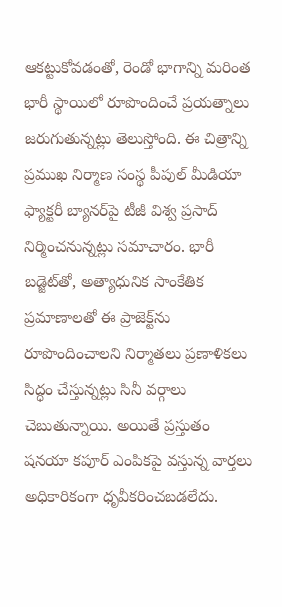ఆకట్టుకోవడంతో, రెండో భాగాన్ని మరింత భారీ స్థాయిలో రూపొందించే ప్రయత్నాలు జరుగుతున్నట్లు తెలుస్తోంది. ఈ చిత్రాన్ని ప్రముఖ నిర్మాణ సంస్థ పీపుల్ మీడియా ఫ్యాక్టరీ బ్యానర్‌పై టీజీ విశ్వ ప్రసాద్ నిర్మించనున్నట్లు సమాచారం. భారీ బడ్జెట్‌తో, అత్యాధునిక సాంకేతిక ప్రమాణాలతో ఈ ప్రాజెక్ట్‌ను రూపొందించాలని నిర్మాతలు ప్రణాళికలు సిద్ధం చేస్తున్నట్లు సినీ వర్గాలు చెబుతున్నాయి. అయితే ప్రస్తుతం షనయా కపూర్ ఎంపికపై వస్తున్న వార్తలు అధికారికంగా ధృవీకరించబడలేదు.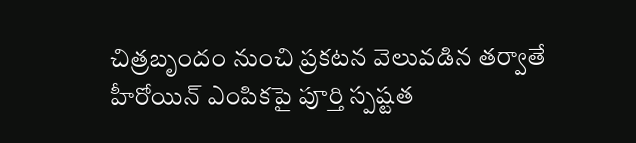చిత్రబృందం నుంచి ప్రకటన వెలువడిన తర్వాతే హీరోయిన్ ఎంపికపై పూర్తి స్పష్టత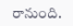రానుంది.